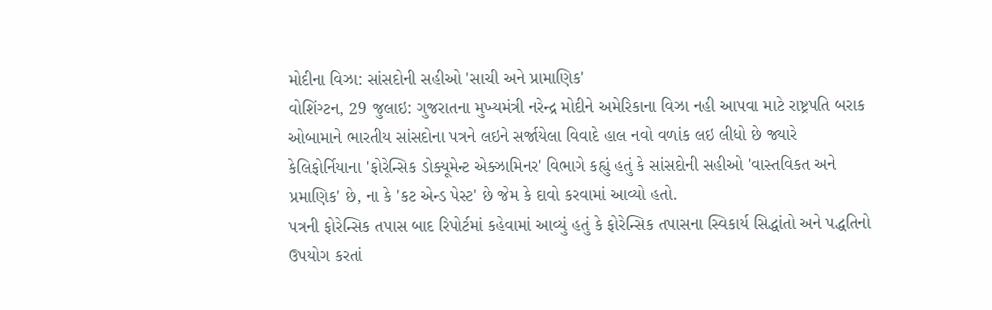મોદીના વિઝા: સાંસદોની સહીઓ 'સાચી અને પ્રામાણિક'
વોશિંગ્ટન, 29 જુલાઇ: ગુજરાતના મુખ્યમંત્રી નરેન્દ્ર મોદીને અમેરિકાના વિઝા નહી આપવા માટે રાષ્ટ્રપતિ બરાક ઓબામાને ભારતીય સાંસદોના પત્રને લઇને સર્જાયેલા વિવાદે હાલ નવો વળાંક લઇ લીધો છે જ્યારે કેલિફોર્નિયાના 'ફોરેન્સિક ડોક્યૂમેન્ટ એક્ઝામિનર' વિભાગે કહ્યું હતું કે સાંસદોની સહીઓ 'વાસ્તવિકત અને પ્રમાણિક' છે, ના કે 'કટ એન્ડ પેસ્ટ' છે જેમ કે દાવો કરવામાં આવ્યો હતો.
પત્રની ફોરેન્સિક તપાસ બાદ રિપોર્ટમાં કહેવામાં આવ્યું હતું કે ફોરેન્સિક તપાસના સ્વિકાર્ય સિદ્ધાંતો અને પદ્ધતિનો ઉપયોગ કરતાં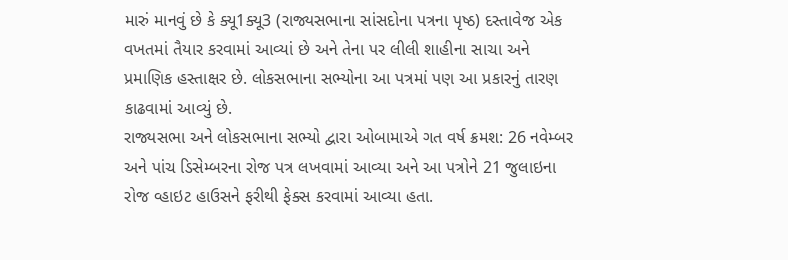મારું માનવું છે કે ક્યૂ1ક્યૂ3 (રાજ્યસભાના સાંસદોના પત્રના પૃષ્ઠ) દસ્તાવેજ એક વખતમાં તૈયાર કરવામાં આવ્યાં છે અને તેના પર લીલી શાહીના સાચા અને પ્રમાણિક હસ્તાક્ષર છે. લોકસભાના સભ્યોના આ પત્રમાં પણ આ પ્રકારનું તારણ કાઢવામાં આવ્યું છે.
રાજ્યસભા અને લોકસભાના સભ્યો દ્વારા ઓબામાએ ગત વર્ષ ક્રમશ: 26 નવેમ્બર અને પાંચ ડિસેમ્બરના રોજ પત્ર લખવામાં આવ્યા અને આ પત્રોને 21 જુલાઇના રોજ વ્હાઇટ હાઉસને ફરીથી ફેક્સ કરવામાં આવ્યા હતા.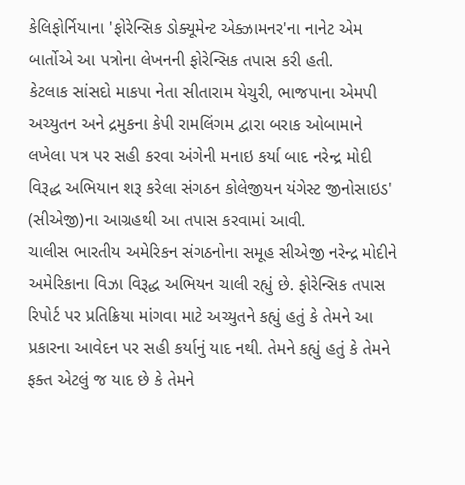કેલિફોર્નિયાના 'ફોરેન્સિક ડોક્યૂમેન્ટ એક્ઝામનર'ના નાનેટ એમ બાર્તોએ આ પત્રોના લેખનની ફોરેન્સિક તપાસ કરી હતી.
કેટલાક સાંસદો માકપા નેતા સીતારામ યેચુરી, ભાજપાના એમપી અચ્યુતન અને દ્રમુકના કેપી રામલિંગમ દ્વારા બરાક ઓબામાને લખેલા પત્ર પર સહી કરવા અંગેની મનાઇ કર્યા બાદ નરેન્દ્ર મોદી વિરૂદ્ધ અભિયાન શરૂ કરેલા સંગઠન કોલેજીયન યંગેસ્ટ જીનોસાઇડ' (સીએજી)ના આગ્રહથી આ તપાસ કરવામાં આવી.
ચાલીસ ભારતીય અમેરિકન સંગઠનોના સમૂહ સીએજી નરેન્દ્ર મોદીને અમેરિકાના વિઝા વિરૂદ્ધ અભિયન ચાલી રહ્યું છે. ફોરેન્સિક તપાસ રિપોર્ટ પર પ્રતિક્રિયા માંગવા માટે અચ્યુતને કહ્યું હતું કે તેમને આ પ્રકારના આવેદન પર સહી કર્યાનું યાદ નથી. તેમને કહ્યું હતું કે તેમને ફક્ત એટલું જ યાદ છે કે તેમને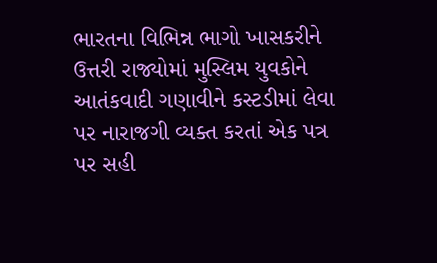ભારતના વિભિન્ન ભાગો ખાસકરીને ઉત્તરી રાજ્યોમાં મુસ્લિમ યુવકોને આતંકવાદી ગણાવીને કસ્ટડીમાં લેવા પર નારાજગી વ્યક્ત કરતાં એક પત્ર પર સહી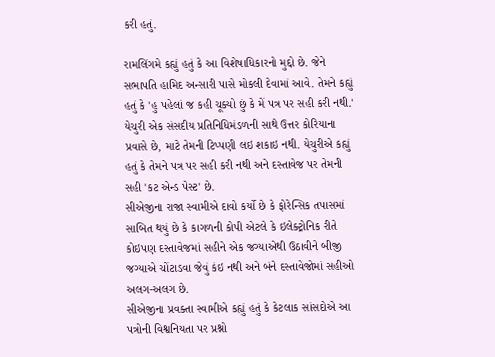કરી હતું.

રામલિંગમે કહ્યું હતું કે આ વિશેષાધિકારનો મુદ્દો છે. જેને સભાપતિ હામિદ અન્સારી પાસે મોકલી દેવામાં આવે. તેમને કહ્યું હતું કે 'હુ પહેલાં જ કહી ચૂક્યો છું કે મેં પત્ર પર સહી કરી નથી.' યેચુરી એક સંસદીય પ્રતિનિધિમંડળની સાથે ઉત્તર કોરિયાના પ્રવાસે છે, માટે તેમની ટિપ્પણી લઇ શકાઇ નથી. યેચુરીએ કહ્યું હતું કે તેમને પત્ર પર સહી કરી નથી અને દસ્તાવેજ પર તેમની સહી 'કટ એન્ડ પેસ્ટ' છે.
સીએજીના રાજા સ્વામીએ દાવો કર્યો છે કે ફોરેન્સિક તપાસમાં સાબિત થયું છે કે કાગળની કોપી એટલે કે ઇલેક્ટ્રોનિક રીતે કોઇપણ દસ્તાવેજમાં સહીને એક જગ્યાએથી ઉઠાવીને બીજી જગ્યાએ ચોંટાડવા જેવું કંઇ નથી અને બંને દસ્તાવેજોમાં સહીઓ અલગ-અલગ છે.
સીએજીના પ્રવક્તા સ્વામીએ કહ્યું હતું કે કેટલાક સાંસદોએ આ પત્રોની વિશ્વનિયતા પર પ્રશ્નો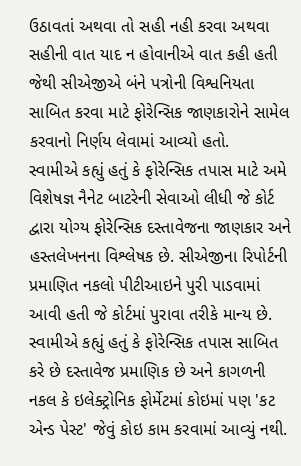ઉઠાવતાં અથવા તો સહી નહી કરવા અથવા સહીની વાત યાદ ન હોવાનીએ વાત કહી હતી જેથી સીએજીએ બંને પત્રોની વિશ્વનિયતા સાબિત કરવા માટે ફોરેન્સિક જાણકારોને સામેલ કરવાનો નિર્ણય લેવામાં આવ્યો હતો.
સ્વામીએ કહ્યું હતું કે ફોરેન્સિક તપાસ માટે અમે વિશેષજ્ઞ નૈનેટ બાટરેની સેવાઓ લીધી જે કોર્ટ દ્વારા યોગ્ય ફોરેન્સિક દસ્તાવેજના જાણકાર અને હસ્તલેખનના વિશ્લેષક છે. સીએજીના રિપોર્ટની પ્રમાણિત નકલો પીટીઆઇને પુરી પાડવામાં આવી હતી જે કોર્ટમાં પુરાવા તરીકે માન્ય છે.
સ્વામીએ કહ્યું હતું કે ફોરેન્સિક તપાસ સાબિત કરે છે દસ્તાવેજ પ્રમાણિક છે અને કાગળની નકલ કે ઇલેક્ટ્રોનિક ફોર્મેટમાં કોઇમાં પણ 'કટ એન્ડ પેસ્ટ' જેવું કોઇ કામ કરવામાં આવ્યું નથી.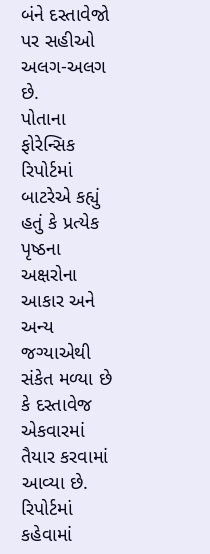બંને દસ્તાવેજો પર સહીઓ અલગ-અલગ છે.
પોતાના ફોરેન્સિક રિપોર્ટમાં બાટરેએ કહ્યું હતું કે પ્રત્યેક પૃષ્ઠના અક્ષરોના આકાર અને અન્ય જગ્યાએથી સંકેત મળ્યા છે કે દસ્તાવેજ એકવારમાં તૈયાર કરવામાં આવ્યા છે. રિપોર્ટમાં કહેવામાં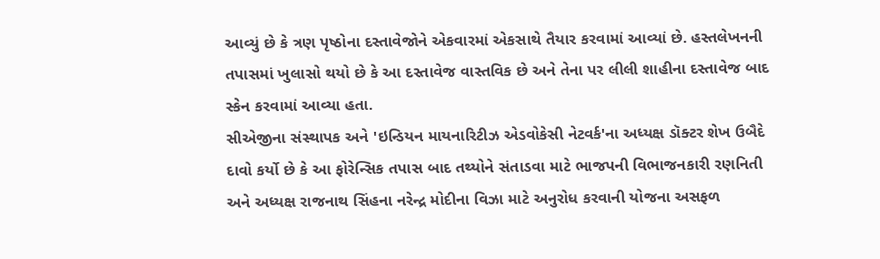આવ્યું છે કે ત્રણ પૃષ્ઠોના દસ્તાવેજોને એકવારમાં એકસાથે તૈયાર કરવામાં આવ્યાં છે. હસ્તલેખનની તપાસમાં ખુલાસો થયો છે કે આ દસ્તાવેજ વાસ્તવિક છે અને તેના પર લીલી શાહીના દસ્તાવેજ બાદ સ્કેન કરવામાં આવ્યા હતા.
સીએજીના સંસ્થાપક અને 'ઇન્ડિયન માયનારિટીઝ એડવોકેસી નેટવર્ક'ના અધ્યક્ષ ડૉક્ટર શેખ ઉબૈદે દાવો કર્યો છે કે આ ફોરેન્સિક તપાસ બાદ તથ્યોને સંતાડવા માટે ભાજપની વિભાજનકારી રણનિતી અને અધ્યક્ષ રાજનાથ સિંહના નરેન્દ્ર મોદીના વિઝા માટે અનુરોધ કરવાની યોજના અસફળ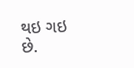થઇ ગઇ છે.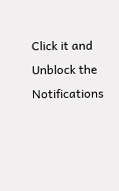Click it and Unblock the Notifications